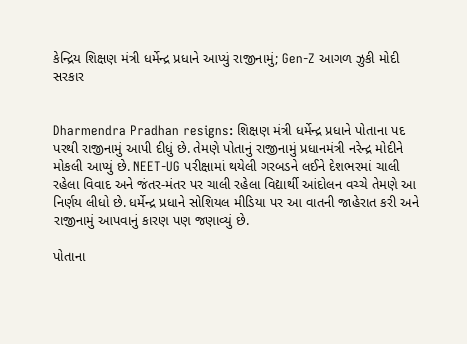કેન્દ્રિય શિક્ષણ મંત્રી ધર્મેન્દ્ર પ્રધાને આપ્યું રાજીનામું; Gen-Z આગળ ઝુકી મોદી સરકાર


Dharmendra Pradhan resigns: શિક્ષણ મંત્રી ધર્મેન્દ્ર પ્રધાને પોતાના પદ પરથી રાજીનામું આપી દીધું છે. તેમણે પોતાનું રાજીનામું પ્રધાનમંત્રી નરેન્દ્ર મોદીને મોકલી આપ્યું છે. NEET-UG પરીક્ષામાં થયેલી ગરબડને લઈને દેશભરમાં ચાલી રહેલા વિવાદ અને જંતર-મંતર પર ચાલી રહેલા વિદ્યાર્થી આંદોલન વચ્ચે તેમણે આ નિર્ણય લીધો છે. ધર્મેન્દ્ર પ્રધાને સોશિયલ મીડિયા પર આ વાતની જાહેરાત કરી અને રાજીનામું આપવાનું કારણ પણ જણાવ્યું છે.

પોતાના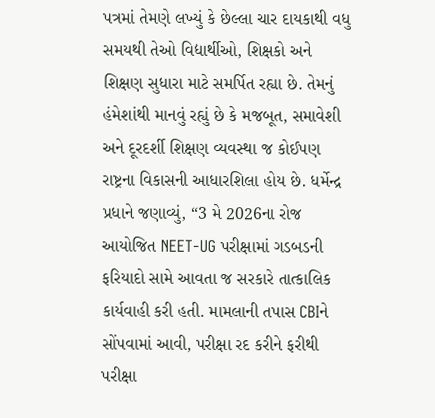પત્રમાં તેમણે લખ્યું કે છેલ્લા ચાર દાયકાથી વધુ સમયથી તેઓ વિદ્યાર્થીઓ, શિક્ષકો અને શિક્ષણ સુધારા માટે સમર્પિત રહ્યા છે. તેમનું હંમેશાંથી માનવું રહ્યું છે કે મજબૂત, સમાવેશી અને દૂરદર્શી શિક્ષણ વ્યવસ્થા જ કોઈપણ રાષ્ટ્રના વિકાસની આધારશિલા હોય છે. ધર્મેન્દ્ર પ્રધાને જણાવ્યું, “3 મે 2026ના રોજ આયોજિત NEET-UG પરીક્ષામાં ગડબડની ફરિયાદો સામે આવતા જ સરકારે તાત્કાલિક કાર્યવાહી કરી હતી. મામલાની તપાસ CBIને સોંપવામાં આવી, પરીક્ષા રદ કરીને ફરીથી પરીક્ષા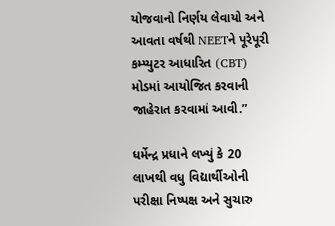યોજવાનો નિર્ણય લેવાયો અને આવતા વર્ષથી NEETને પૂરેપૂરી કમ્પ્યુટર આધારિત (CBT) મોડમાં આયોજિત કરવાની જાહેરાત કરવામાં આવી.”

ધર્મેન્દ્ર પ્રધાને લખ્યું કે 20 લાખથી વધુ વિદ્યાર્થીઓની પરીક્ષા નિષ્પક્ષ અને સુચારુ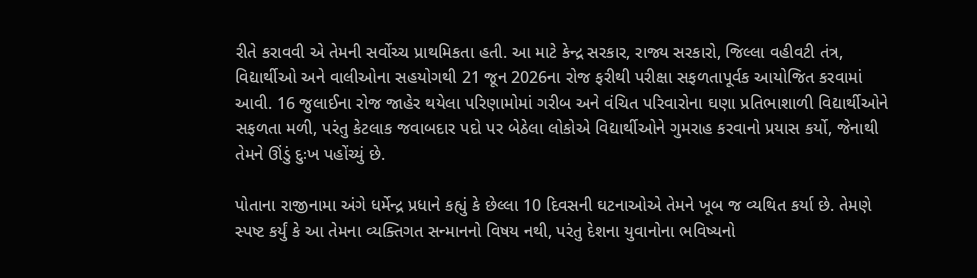રીતે કરાવવી એ તેમની સર્વોચ્ચ પ્રાથમિકતા હતી. આ માટે કેન્દ્ર સરકાર, રાજ્ય સરકારો, જિલ્લા વહીવટી તંત્ર, વિદ્યાર્થીઓ અને વાલીઓના સહયોગથી 21 જૂન 2026ના રોજ ફરીથી પરીક્ષા સફળતાપૂર્વક આયોજિત કરવામાં આવી. 16 જુલાઈના રોજ જાહેર થયેલા પરિણામોમાં ગરીબ અને વંચિત પરિવારોના ઘણા પ્રતિભાશાળી વિદ્યાર્થીઓને સફળતા મળી, પરંતુ કેટલાક જવાબદાર પદો પર બેઠેલા લોકોએ વિદ્યાર્થીઓને ગુમરાહ કરવાનો પ્રયાસ કર્યો, જેનાથી તેમને ઊંડું દુઃખ પહોંચ્યું છે.

પોતાના રાજીનામા અંગે ધર્મેન્દ્ર પ્રધાને કહ્યું કે છેલ્લા 10 દિવસની ઘટનાઓએ તેમને ખૂબ જ વ્યથિત કર્યા છે. તેમણે સ્પષ્ટ કર્યું કે આ તેમના વ્યક્તિગત સન્માનનો વિષય નથી, પરંતુ દેશના યુવાનોના ભવિષ્યનો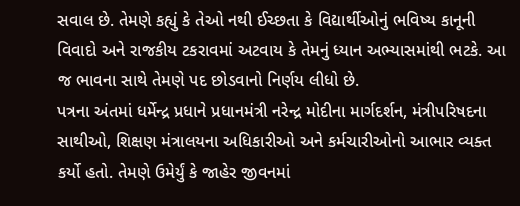સવાલ છે. તેમણે કહ્યું કે તેઓ નથી ઈચ્છતા કે વિદ્યાર્થીઓનું ભવિષ્ય કાનૂની વિવાદો અને રાજકીય ટકરાવમાં અટવાય કે તેમનું ધ્યાન અભ્યાસમાંથી ભટકે. આ જ ભાવના સાથે તેમણે પદ છોડવાનો નિર્ણય લીધો છે.
પત્રના અંતમાં ધર્મેન્દ્ર પ્રધાને પ્રધાનમંત્રી નરેન્દ્ર મોદીના માર્ગદર્શન, મંત્રીપરિષદના સાથીઓ, શિક્ષણ મંત્રાલયના અધિકારીઓ અને કર્મચારીઓનો આભાર વ્યક્ત કર્યો હતો. તેમણે ઉમેર્યું કે જાહેર જીવનમાં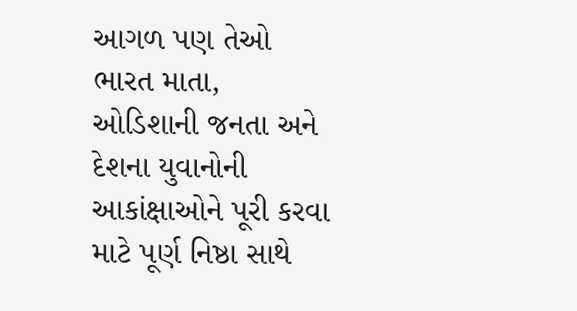આગળ પણ તેઓ ભારત માતા, ઓડિશાની જનતા અને દેશના યુવાનોની આકાંક્ષાઓને પૂરી કરવા માટે પૂર્ણ નિષ્ઠા સાથે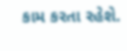કામ કરતા રહેશે.